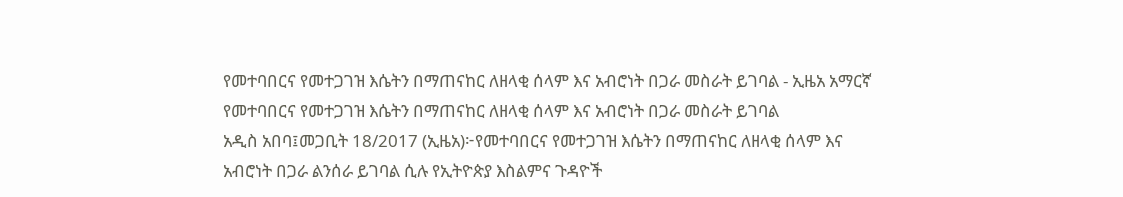የመተባበርና የመተጋገዝ እሴትን በማጠናከር ለዘላቂ ሰላም እና አብሮነት በጋራ መስራት ይገባል - ኢዜአ አማርኛ
የመተባበርና የመተጋገዝ እሴትን በማጠናከር ለዘላቂ ሰላም እና አብሮነት በጋራ መስራት ይገባል
አዲስ አበባ፤መጋቢት 18/2017 (ኢዜአ)፦የመተባበርና የመተጋገዝ እሴትን በማጠናከር ለዘላቂ ሰላም እና አብሮነት በጋራ ልንሰራ ይገባል ሲሉ የኢትዮጵያ እስልምና ጉዳዮች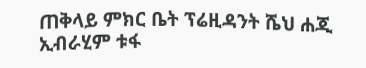ጠቅላይ ምክር ቤት ፕሬዚዳንት ሼህ ሐጂ ኢብራሂም ቱፋ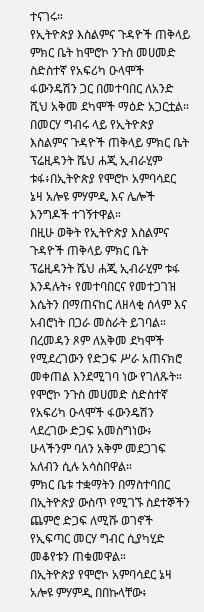ተናገሩ።
የኢትዮጵያ እስልምና ጉዳዮች ጠቅላይ ምክር ቤት ከሞሮኮ ንጉስ መሀመድ ስድስተኛ የአፍሪካ ዑላሞች ፋውንዴሽን ጋር በመተባበር ለአንድ ሺህ አቅመ ደካሞች ማዕድ አጋርቷል።
በመርሃ ግብሩ ላይ የኢትዮጵያ እስልምና ጉዳዮች ጠቅላይ ምክር ቤት ፕሬዚዳንት ሼህ ሐጂ ኢብራሂም ቱፋ፥በኢትዮጵያ የሞሮኮ አምባሳደር ኔዛ አሎዩ ምሃምዲ እና ሌሎች እንግዶች ተገኝተዋል።
በዚሁ ወቅት የኢትዮጵያ እስልምና ጉዳዮች ጠቅላይ ምክር ቤት ፕሬዚዳንት ሼህ ሐጂ ኢብራሂም ቱፋ እንዳሉት፥ የመተባበርና የመተጋገዝ እሴትን በማጠናከር ለዘላቂ ሰላም እና አብሮነት በጋራ መስራት ይገባል።
በረመዳን ጾም ለአቅመ ደካሞች የሚደረገውን የድጋፍ ሥራ አጠናክሮ መቀጠል እንደሚገባ ነው የገለጹት።
የሞሮኮ ንጉስ መሀመድ ስድስተኛ የአፍሪካ ዑላሞች ፋውንዴሽን ላደረገው ድጋፍ አመስግነው፥ ሁላችንም ባለን አቅም መደጋገፍ አለብን ሲሉ አሳስበዋል።
ምክር ቤቱ ተቋማትን በማስተባበር በኢትዮጵያ ውስጥ የሚገኙ ስደተኞችን ጨምሮ ድጋፍ ለሚሹ ወገኖች የኢፍጣር መርሃ ግብር ሲያካሂድ መቆየቱን ጠቁመዋል።
በኢትዮጵያ የሞሮኮ አምባሳደር ኔዛ አሎዩ ምሃምዲ በበኩላቸው፥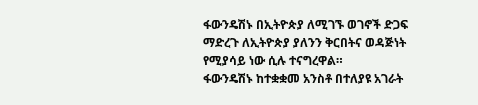ፋውንዴሽኑ በኢትዮጵያ ለሚገኙ ወገኖች ድጋፍ ማድረጉ ለኢትዮጵያ ያለንን ቅርበትና ወዳጅነት የሚያሳይ ነው ሲሉ ተናግረዋል።
ፋውንዴሽኑ ከተቋቋመ አንስቶ በተለያዩ አገራት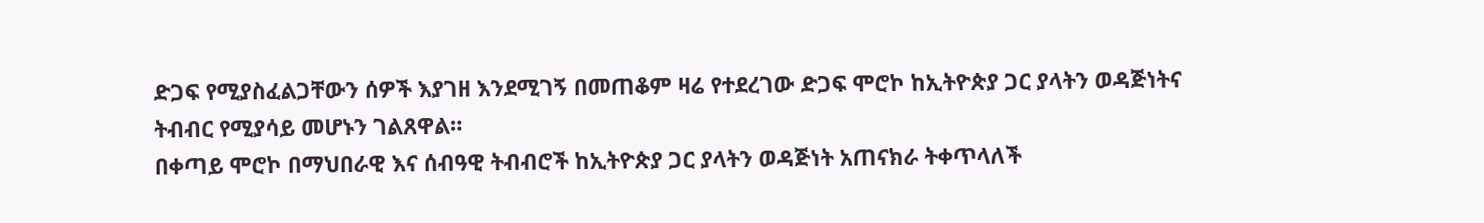ድጋፍ የሚያስፈልጋቸውን ሰዎች እያገዘ እንደሚገኝ በመጠቆም ዛሬ የተደረገው ድጋፍ ሞሮኮ ከኢትዮጵያ ጋር ያላትን ወዳጅነትና ትብብር የሚያሳይ መሆኑን ገልጸዋል።
በቀጣይ ሞሮኮ በማህበራዊ እና ሰብዓዊ ትብብሮች ከኢትዮጵያ ጋር ያላትን ወዳጅነት አጠናክራ ትቀጥላለች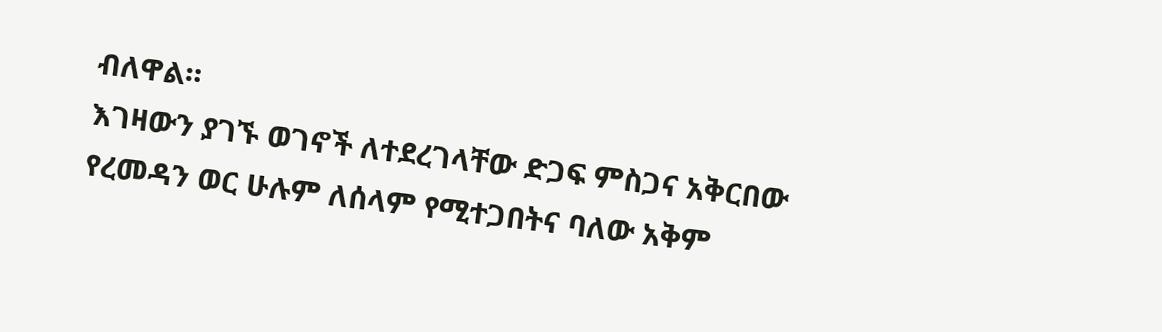ብለዋል።
እገዛውን ያገኙ ወገኖች ለተደረገላቸው ድጋፍ ምስጋና አቅርበው የረመዳን ወር ሁሉም ለሰላም የሚተጋበትና ባለው አቅም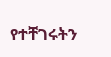የተቸገሩትን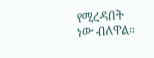የሚረዳበት ነው ብለዋል።